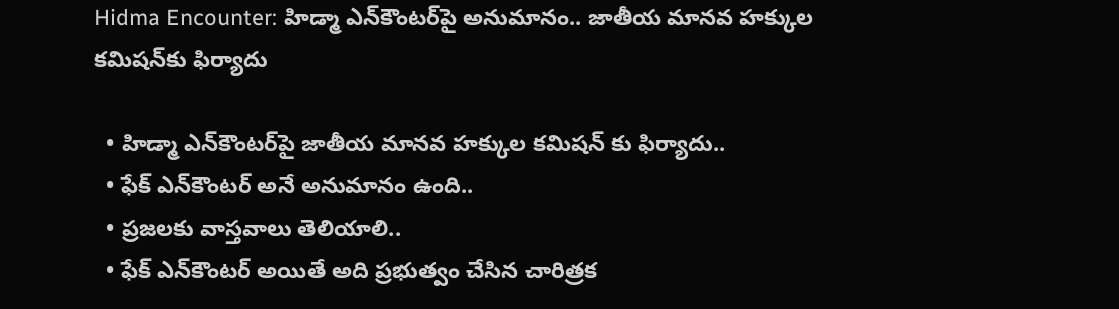Hidma Encounter: హిడ్మా ఎన్‌కౌంటర్‌పై అనుమానం.. జాతీయ మానవ హక్కుల కమిషన్‌కు ఫిర్యాదు

  • హిడ్మా ఎన్‌కౌంటర్‌పై జాతీయ మానవ హక్కుల కమిషన్ కు ఫిర్యాదు..
  • ఫేక్ ఎన్‌కౌంటర్ అనే అనుమానం ఉంది..
  • ప్రజలకు వాస్తవాలు తెలియాలి..
  • ఫేక్ ఎన్‌కౌంటర్ అయితే అది ప్రభుత్వం చేసిన చారిత్రక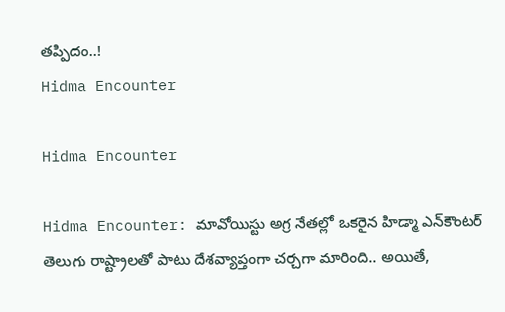తప్పిదం..!
Hidma Encounter

Hidma Encounter

Hidma Encounter: మావోయిస్టు అగ్ర నేతల్లో ఒకరైన హిడ్మా ఎన్‌కౌంటర్‌ తెలుగు రాష్ట్రాలతో పాటు దేశవ్యాప్తంగా చర్చగా మారింది.. అయితే,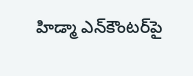హిడ్మా ఎన్‌కౌంటర్‌పై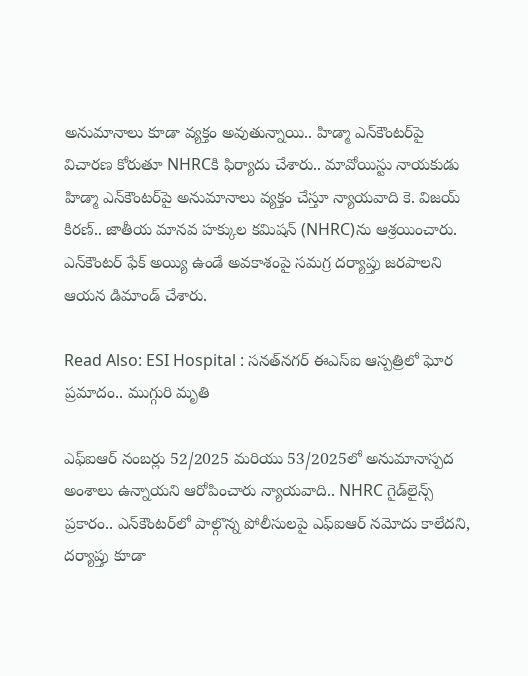అనుమానాలు కూడా వ్యక్తం అవుతున్నాయి.. హిడ్మా ఎన్‌కౌంటర్‌పై విచారణ కోరుతూ NHRCకి ఫిర్యాదు చేశారు.. మావోయిస్టు నాయకుడు హిడ్మా ఎన్‌కౌంటర్‌పై అనుమానాలు వ్యక్తం చేస్తూ న్యాయవాది కె. విజయ్ కిరణ్.. జాతీయ మానవ హక్కుల కమిషన్‌ (NHRC)ను ఆశ్రయించారు. ఎన్‌కౌంటర్ ఫేక్ అయ్యి ఉండే అవకాశంపై సమగ్ర దర్యాప్తు జరపాలని ఆయన డిమాండ్ చేశారు.

Read Also: ESI Hospital : సనత్‌నగర్‌ ఈఎస్‌ఐ ఆస్పత్రిలో ఘోర ప్రమాదం.. ముగ్గురి మృతి

ఎఫ్‌ఐఆర్ నంబర్లు 52/2025 మరియు 53/2025లో అనుమానాస్పద అంశాలు ఉన్నాయని ఆరోపించారు న్యాయవాది.. NHRC గైడ్‌లైన్స్ ప్రకారం.. ఎన్‌కౌంటర్‌లో పాల్గొన్న పోలీసులపై ఎఫ్‌ఐఆర్ నమోదు కాలేదని, దర్యాప్తు కూడా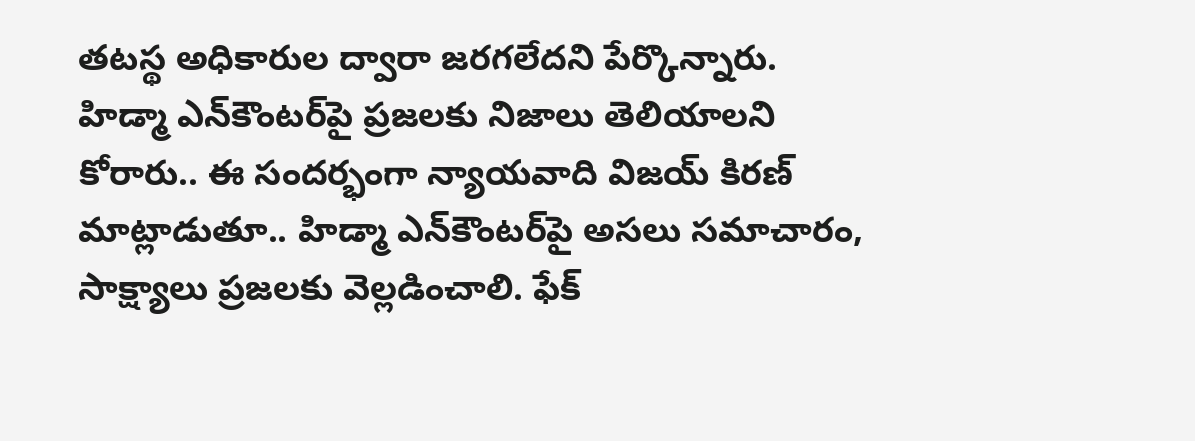తటస్థ అధికారుల ద్వారా జరగలేదని పేర్కొన్నారు. హిడ్మా ఎన్‌కౌంటర్‌పై ప్రజలకు నిజాలు తెలియాలని కోరారు.. ఈ సందర్భంగా న్యాయవాది విజయ్ కిరణ్ మాట్లాడుతూ.. హిడ్మా ఎన్‌కౌంటర్‌పై అసలు సమాచారం, సాక్ష్యాలు ప్రజలకు వెల్లడించాలి. ఫేక్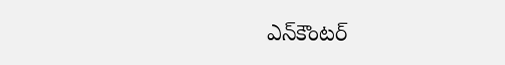ఎన్‌కౌంటర్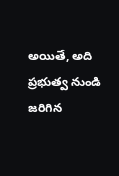అయితే, అది ప్రభుత్వ నుండి జరిగిన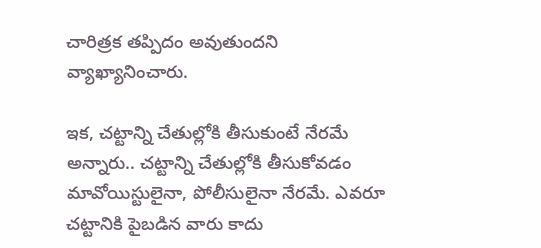చారిత్రక తప్పిదం అవుతుందని వ్యాఖ్యానించారు.

ఇక, చట్టాన్ని చేతుల్లోకి తీసుకుంటే నేరమే అన్నారు.. చట్టాన్ని చేతుల్లోకి తీసుకోవడం మావోయిస్టులైనా, పోలీసులైనా నేరమే. ఎవరూ చట్టానికి పైబడిన వారు కాదు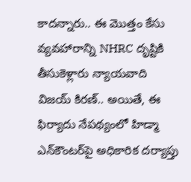కాదన్నారు.. ఈ మొత్తం కేసు వ్యవహారాన్ని NHRC దృష్టికి తీసుకెళ్లారు న్యాయవాది విజయ్‌ కిరణ్‌.. అయితే, ఈ ఫిర్యాదు నేపథ్యంలో హిడ్మా ఎన్‌కౌంటర్‌పై అధికారిక దర్యాప్తు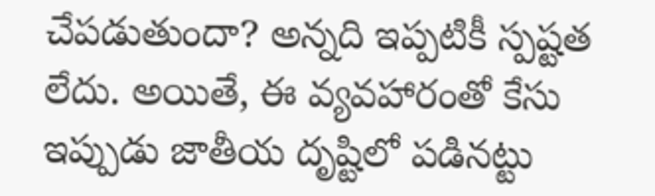చేపడుతుందా? అన్నది ఇప్పటికీ స్పష్టత లేదు. అయితే, ఈ వ్యవహారంతో కేసు ఇప్పుడు జాతీయ దృష్టిలో పడినట్టు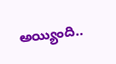అయ్యింది..